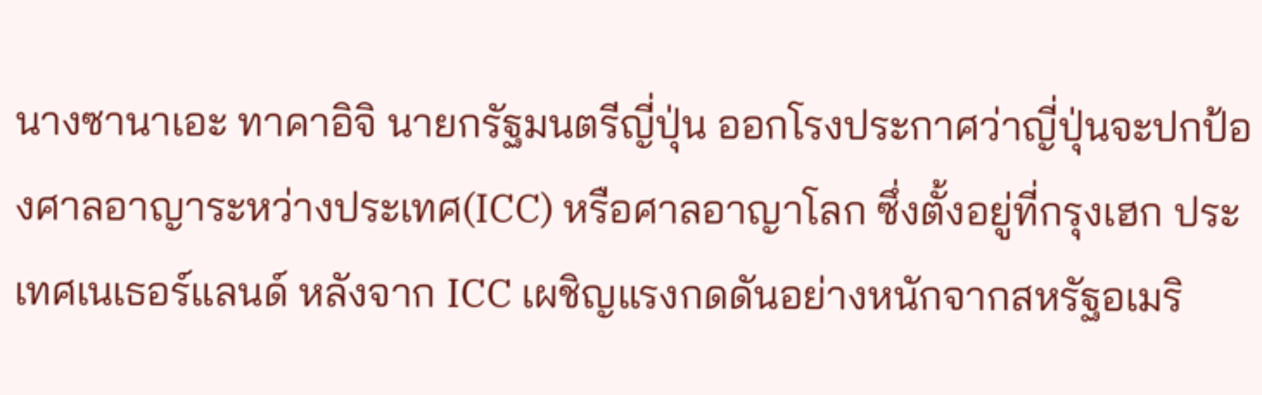นางซานาเอะ ทาคาอิจิ นายกรัฐมนตรีญี่ปุ่น ออกโรงประกาศว่าญี่ปุ่นจะปกป้องศาลอาญาระหว่างประเทศ(ICC) หรือศาลอาญาโลก ซึ่งตั้งอยู่ที่กรุงเฮก ประเทศเนเธอร์แลนด์ หลังจาก ICC เผชิญแรงกดดันอย่างหนักจากสหรัฐอเมริ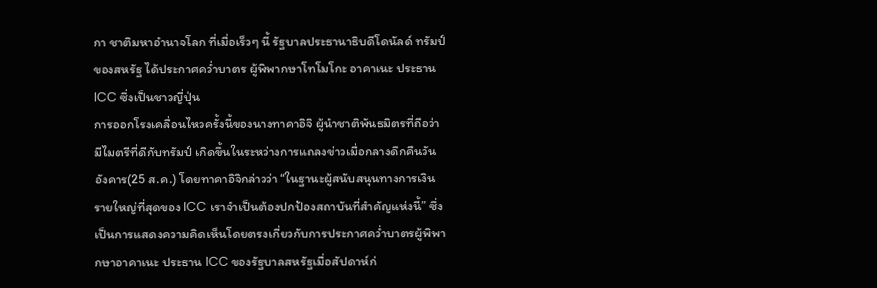กา ชาติมหาอำนาจโลก ที่เมื่อเร็วๆ นี้ รัฐบาลประธานาธิบดีโดนัลด์ ทรัมป์ของสหรัฐ ได้ประกาศคว่ำบาตร ผู้พิพากษาโทโมโกะ อาคาเนะ ประธาน ICC ซึ่งเป็นชาวญี่ปุ่น
การออกโรงเคลื่อนไหวครั้งนี้ของนางทาคาอิจิ ผู้นำชาติพันธมิตรที่ถือว่ามีไมตรีที่ดีกับทรัมป์ เกิดขึ้นในระหว่างการแถลงข่าวเมื่อกลางดึกคืนวันอังคาร(25 ส.ค.) โดยทาคาอิจิกล่าวว่า “ในฐานะผู้สนับสนุนทางการเงินรายใหญ่ที่สุดของ ICC เราจำเป็นต้องปกป้องสถาบันที่สำคัญแห่งนี้” ซึ่งเป็นการแสดงความคิดเห็นโดยตรงเกี่ยวกับการประกาศคว่ำบาตรผู้พิพากษาอาคาเนะ ประธาน ICC ของรัฐบาลสหรัฐเมื่อสัปดาห์ก่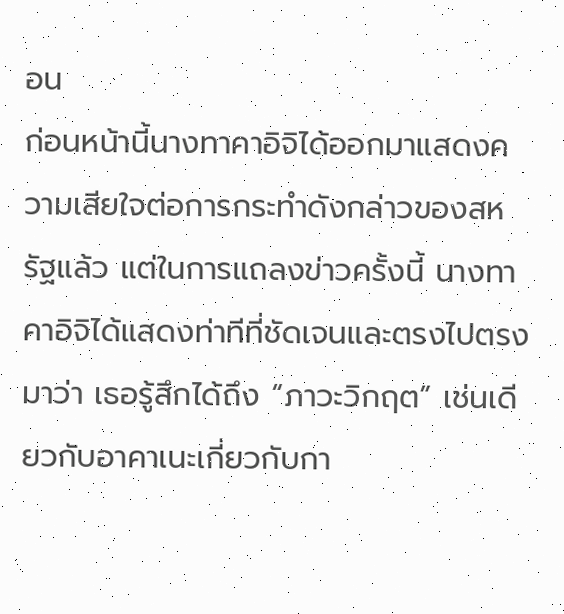อน
ก่อนหน้านี้นางทาคาอิจิได้ออกมาแสดงความเสียใจต่อการกระทำดังกล่าวของสหรัฐแล้ว แต่ในการแถลงข่าวครั้งนี้ นางทาคาอิจิได้แสดงท่าทีที่ชัดเจนและตรงไปตรงมาว่า เธอรู้สึกได้ถึง “ภาวะวิกฤต” เช่นเดียวกับอาคาเนะเกี่ยวกับกา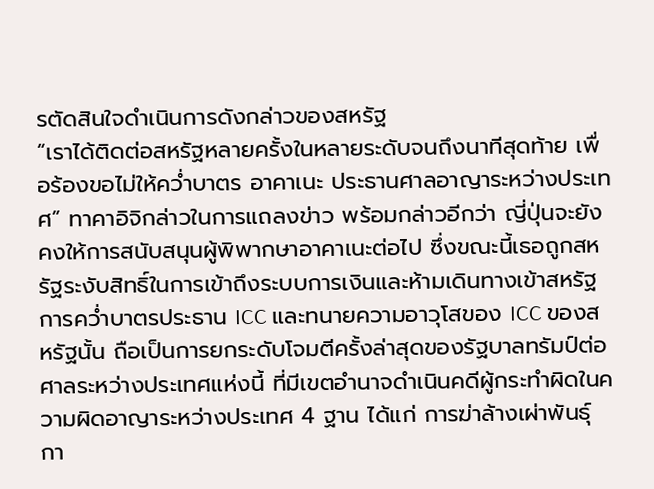รตัดสินใจดำเนินการดังกล่าวของสหรัฐ
“เราได้ติดต่อสหรัฐหลายครั้งในหลายระดับจนถึงนาทีสุดท้าย เพื่อร้องขอไม่ให้คว่ำบาตร อาคาเนะ ประธานศาลอาญาระหว่างประเทศ” ทาคาอิจิกล่าวในการแถลงข่าว พร้อมกล่าวอีกว่า ญี่ปุ่นจะยังคงให้การสนับสนุนผู้พิพากษาอาคาเนะต่อไป ซึ่งขณะนี้เธอถูกสหรัฐระงับสิทธิ์ในการเข้าถึงระบบการเงินและห้ามเดินทางเข้าสหรัฐ
การคว่ำบาตรประธาน ICC และทนายความอาวุโสของ ICC ของสหรัฐนั้น ถือเป็นการยกระดับโจมตีครั้งล่าสุดของรัฐบาลทรัมป์ต่อศาลระหว่างประเทศแห่งนี้ ที่มีเขตอำนาจดำเนินคดีผู้กระทำผิดในความผิดอาญาระหว่างประเทศ 4 ฐาน ได้แก่ การฆ่าล้างเผ่าพันธุ์ กา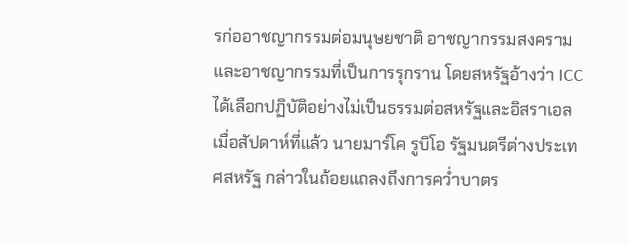รก่ออาชญากรรมต่อมนุษยชาติ อาชญากรรมสงครามและอาชญากรรมที่เป็นการรุกราน โดยสหรัฐอ้างว่า ICC ได้เลือกปฏิบัติอย่างไม่เป็นธรรมต่อสหรัฐและอิสราเอล
เมื่อสัปดาห์ที่แล้ว นายมาร์โค รูบิโอ รัฐมนตรีต่างประเทศสหรัฐ กล่าวในถ้อยแถลงถึงการคว่ำบาตร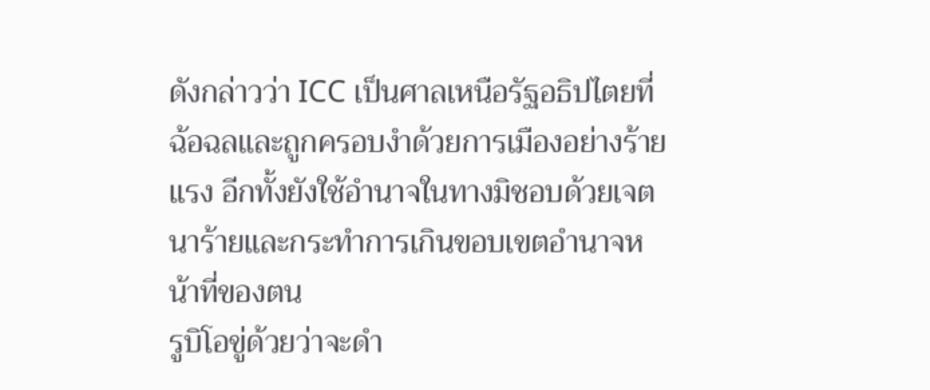ดังกล่าวว่า ICC เป็นศาลเหนือรัฐอธิปไตยที่ฉ้อฉลและถูกครอบงำด้วยการเมืองอย่างร้ายแรง อีกทั้งยังใช้อำนาจในทางมิชอบด้วยเจตนาร้ายและกระทำการเกินขอบเขตอำนาจหน้าที่ของตน
รูบิโอขู่ด้วยว่าจะดำ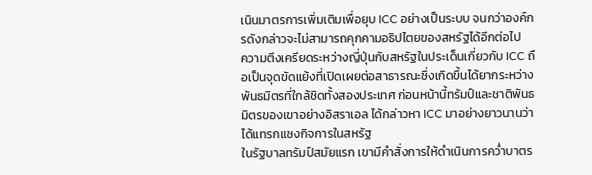เนินมาตรการเพิ่มเติมเพื่อยุบ ICC อย่างเป็นระบบ จนกว่าองค์กรดังกล่าวจะไม่สามารถคุกคามอธิปไตยของสหรัฐได้อีกต่อไป
ความตึงเครียดระหว่างญี่ปุ่นกับสหรัฐในประเด็นเกี่ยวกับ ICC ถือเป็นจุดขัดแย้งที่เปิดเผยต่อสาธารณะซึ่งเกิดขึ้นได้ยากระหว่างพันธมิตรที่ใกล้ชิดทั้งสองประเทศ ก่อนหน้านี้ทรัมป์และชาติพันธมิตรของเขาอย่างอิสราเอล ได้กล่าวหา ICC มาอย่างยาวนานว่าได้แทรกแซงกิจการในสหรัฐ
ในรัฐบาลทรัมป์สมัยแรก เขามีคำสั่งการให้ดำเนินการคว่ำบาตร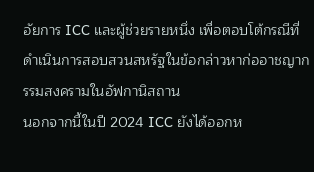อัยการ ICC และผู้ช่วยรายหนึ่ง เพื่อตอบโต้กรณีที่ดำเนินการสอบสวนสหรัฐในข้อกล่าวหาก่ออาชญากรรมสงครามในอัฟกานิสถาน
นอกจากนี้ในปี 2024 ICC ยังได้ออกห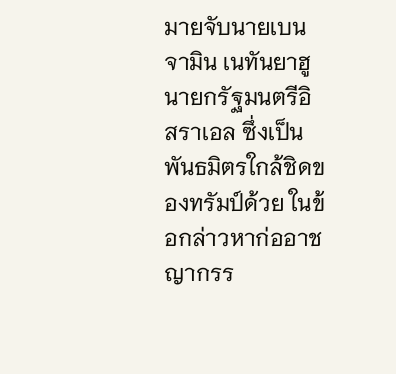มายจับนายเบนจามิน เนทันยาฮู นายกรัฐมนตรีอิสราเอล ซึ่งเป็นพันธมิตรใกล้ชิดของทรัมป์ด้วย ในข้อกล่าวหาก่ออาชญากรร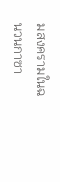มสงครามในฉนวนกาซา